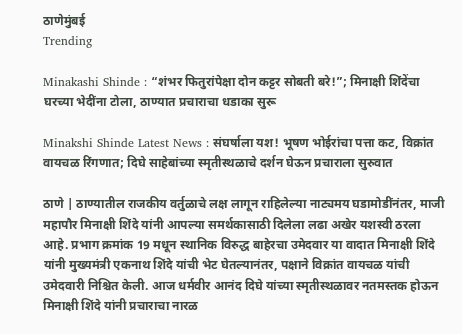ठाणेमुंबई
Trending

Minakashi Shinde : “शंभर फितुरांपेक्षा दोन कट्टर सोबती बरे!”; मिनाक्षी शिंदेंचा घरच्या भेदींना टोला, ठाण्यात प्रचाराचा धडाका सुरू

Minakshi Shinde Latest News : संघर्षाला यश! भूषण भोईरांचा पत्ता कट, विक्रांत वायचळ रिंगणात; दिघे साहेबांच्या स्मृतीस्थळाचे दर्शन घेऊन प्रचाराला सुरुवात

ठाणे | ठाण्यातील राजकीय वर्तुळाचे लक्ष लागून राहिलेल्या नाट्यमय घडामोडींनंतर, माजी महापौर मिनाक्षी शिंदे यांनी आपल्या समर्थकासाठी दिलेला लढा अखेर यशस्वी ठरला आहे. प्रभाग क्रमांक 19 मधून स्थानिक विरुद्ध बाहेरचा उमेदवार या वादात मिनाक्षी शिंदे यांनी मुख्यमंत्री एकनाथ शिंदे यांची भेट घेतल्यानंतर, पक्षाने विक्रांत वायचळ यांची उमेदवारी निश्चित केली. आज धर्मवीर आनंद दिघे यांच्या स्मृतीस्थळावर नतमस्तक होऊन मिनाक्षी शिंदे यांनी प्रचाराचा नारळ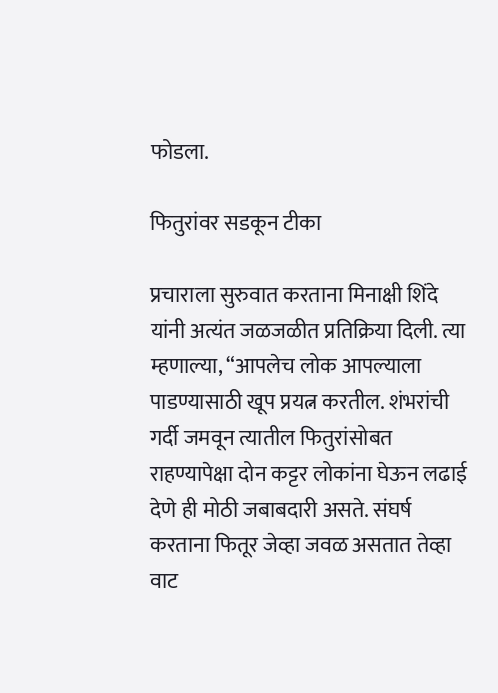फोडला.

फितुरांवर सडकून टीका

प्रचाराला सुरुवात करताना मिनाक्षी शिंदे यांनी अत्यंत जळजळीत प्रतिक्रिया दिली. त्या म्हणाल्या, “आपलेच लोक आपल्याला पाडण्यासाठी खूप प्रयत्न करतील. शंभरांची गर्दी जमवून त्यातील फितुरांसोबत राहण्यापेक्षा दोन कट्टर लोकांना घेऊन लढाई देणे ही मोठी जबाबदारी असते. संघर्ष करताना फितूर जेव्हा जवळ असतात तेव्हा वाट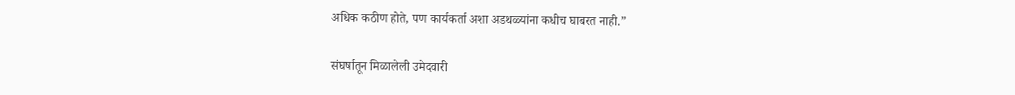अधिक कठीण होते, पण कार्यकर्ता अशा अडथळ्यांना कधीच घाबरत नाही.”

संघर्षातून मिळालेली उमेदवारी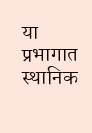या प्रभागात स्थानिक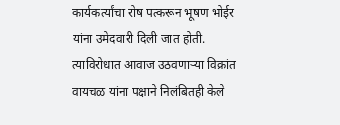कार्यकर्त्यांचा रोष पत्करून भूषण भोईर यांना उमेदवारी दिली जात होती. त्याविरोधात आवाज उठवणाऱ्या विक्रांत वायचळ यांना पक्षाने निलंबितही केले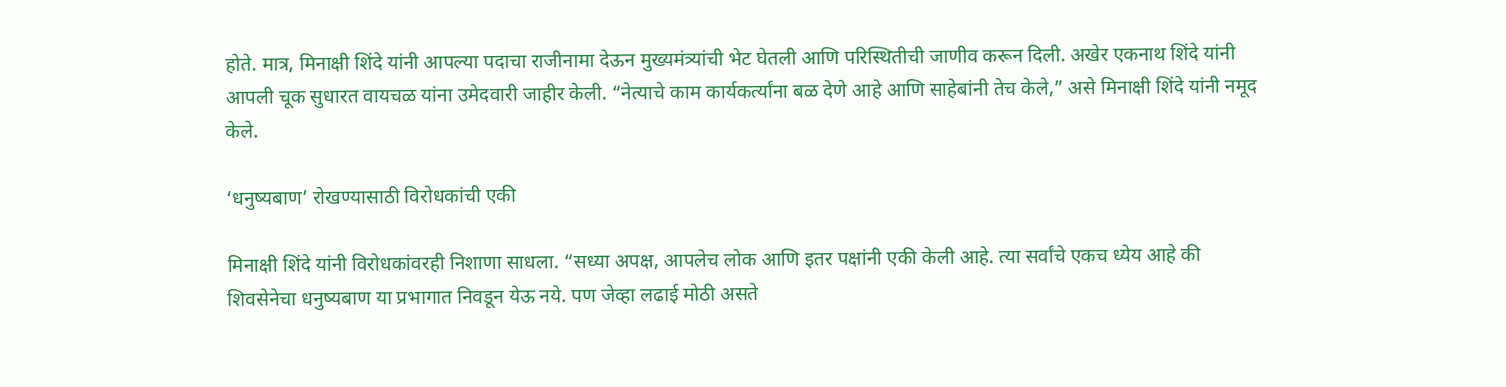होते. मात्र, मिनाक्षी शिंदे यांनी आपल्या पदाचा राजीनामा देऊन मुख्यमंत्र्यांची भेट घेतली आणि परिस्थितीची जाणीव करून दिली. अखेर एकनाथ शिंदे यांनी आपली चूक सुधारत वायचळ यांना उमेदवारी जाहीर केली. “नेत्याचे काम कार्यकर्त्यांना बळ देणे आहे आणि साहेबांनी तेच केले,” असे मिनाक्षी शिंदे यांनी नमूद केले.

‘धनुष्यबाण’ रोखण्यासाठी विरोधकांची एकी

मिनाक्षी शिंदे यांनी विरोधकांवरही निशाणा साधला. “सध्या अपक्ष, आपलेच लोक आणि इतर पक्षांनी एकी केली आहे. त्या सर्वांचे एकच ध्येय आहे की शिवसेनेचा धनुष्यबाण या प्रभागात निवडून येऊ नये. पण जेव्हा लढाई मोठी असते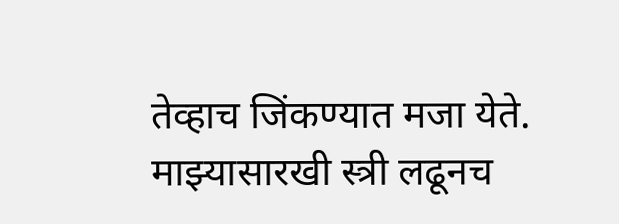तेव्हाच जिंकण्यात मजा येते. माझ्यासारखी स्त्री लढूनच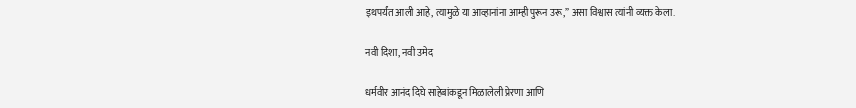इथपर्यंत आली आहे, त्यामुळे या आव्हानांना आम्ही पुरून उरू,” असा विश्वास त्यांनी व्यक्त केला.

नवी दिशा, नवी उमेद

धर्मवीर आनंद दिघे साहेबांकडून मिळालेली प्रेरणा आणि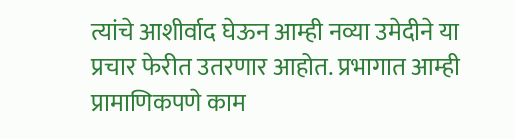त्यांचे आशीर्वाद घेऊन आम्ही नव्या उमेदीने या प्रचार फेरीत उतरणार आहोत. प्रभागात आम्ही प्रामाणिकपणे काम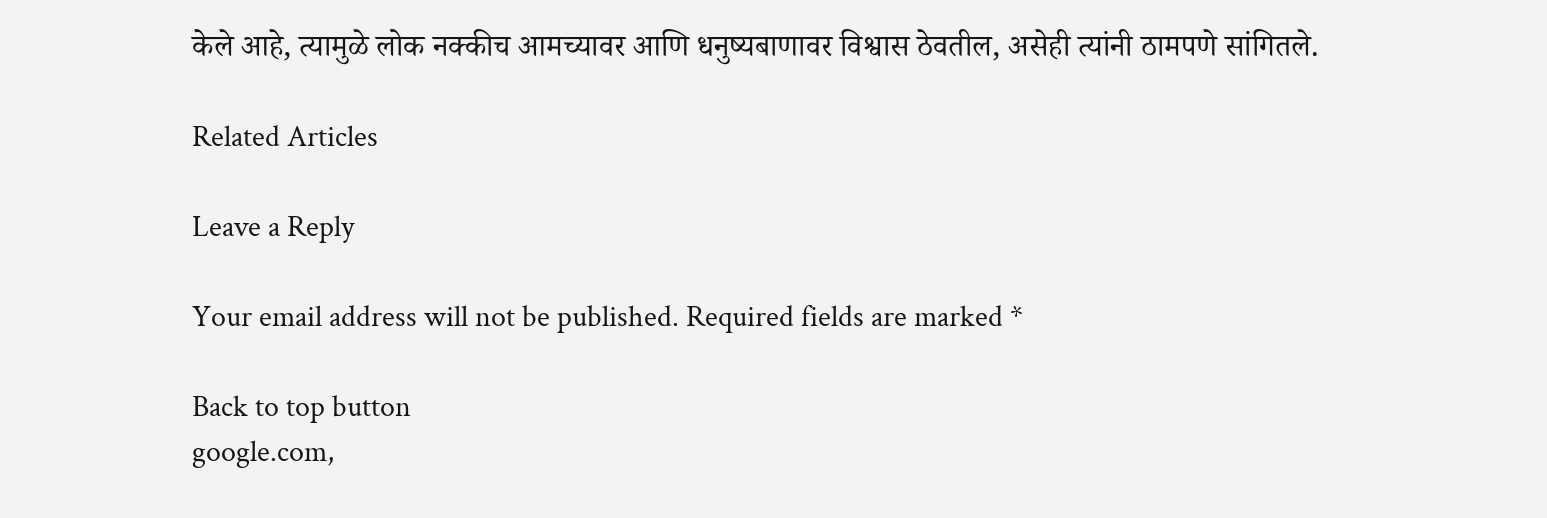केले आहे, त्यामुळे लोक नक्कीच आमच्यावर आणि धनुष्यबाणावर विश्वास ठेवतील, असेही त्यांनी ठामपणे सांगितले.

Related Articles

Leave a Reply

Your email address will not be published. Required fields are marked *

Back to top button
google.com,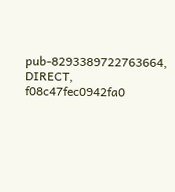pub-8293389722763664, DIRECT, f08c47fec0942fa0